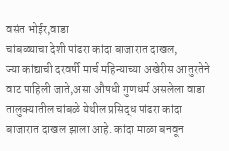वसंत भोईर,वाडा
चांबळ्याचा देशी पांढरा कांदा बाजारात दाखल,
ज्या कांद्याची दरवर्षी मार्च महिन्याच्या अखेरीस आतुरतेने वाट पाहिली जाते,असा औषधी गुणधर्म असलेला वाडा तालुक्यातील चांबळे येथील प्रसिद्ध पांढरा कांदा बाजारात दाखल झाला आहे. कांदा माळा बनवून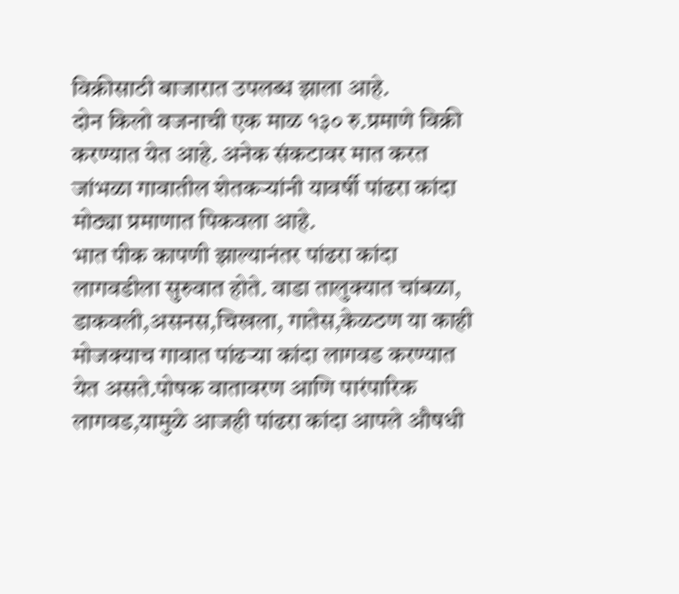विक्रीसाठी बाजारात उपलब्ध झाला आहे.
दोन किलो वजनाची एक माळ १३० रु.प्रमाणे विक्री करण्यात येत आहे. अनेक संकटावर मात करत जांभळा गावातील शेतकऱ्यांनी यावर्षी पांढरा कांदा मोठ्या प्रमाणात पिकवला आहे.
भात पीक कापणी झाल्यानंतर पांढरा कांदा लागवडीला सुरुवात होते. वाडा तालुक्यात चांबळा, डाकवली,असनस,चिखला, गातेस,केळठण या काही मोजक्याच गावात पांढऱ्या कांदा लागवड करण्यात येत असते.पोषक वातावरण आणि पारंपारिक लागवड,यामुळे आजही पांढरा कांदा आपले औषधी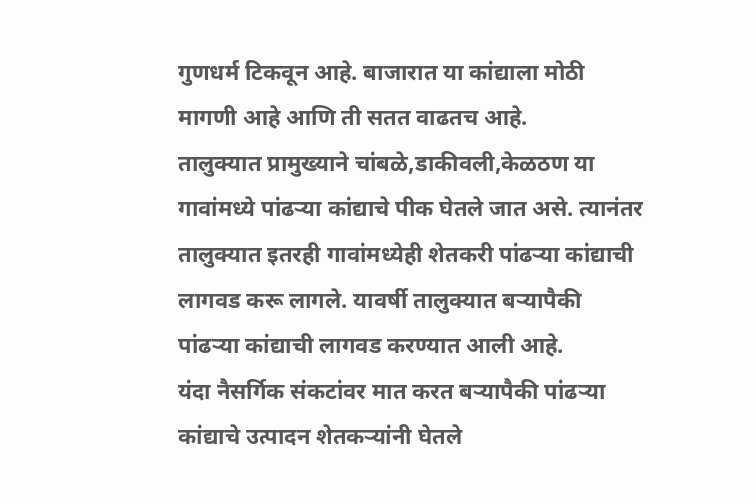गुणधर्म टिकवून आहे. बाजारात या कांद्याला मोठी मागणी आहे आणि ती सतत वाढतच आहे.
तालुक्यात प्रामुख्याने चांबळे,डाकीवली,केळठण या गावांमध्ये पांढऱ्या कांद्याचे पीक घेतले जात असे. त्यानंतर तालुक्यात इतरही गावांमध्येही शेतकरी पांढऱ्या कांद्याची लागवड करू लागले. यावर्षी तालुक्यात बऱ्यापैकी पांढऱ्या कांद्याची लागवड करण्यात आली आहे.
यंदा नैसर्गिक संकटांवर मात करत बऱ्यापैकी पांढऱ्या कांद्याचे उत्पादन शेतकऱ्यांनी घेतले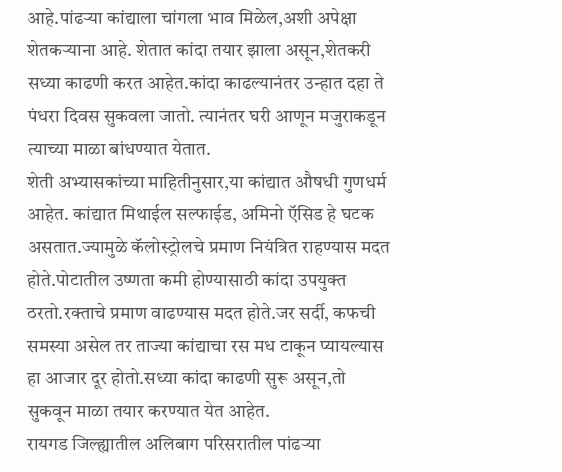आहे.पांढऱ्या कांद्याला चांगला भाव मिळेल,अशी अपेक्षा शेतकऱ्याना आहे. शेतात कांदा तयार झाला असून,शेतकरी सध्या काढणी करत आहेत.कांदा काढल्यानंतर उन्हात दहा ते पंधरा दिवस सुकवला जातो. त्यानंतर घरी आणून मजुराकडून त्याच्या माळा बांधण्यात येतात.
शेती अभ्यासकांच्या माहितीनुसार,या कांद्यात औषधी गुणधर्म आहेत. कांद्यात मिथाईल सल्फाईड, अमिनो ऍसिड हे घटक असतात.ज्यामुळे कॅलोस्ट्रोलचे प्रमाण नियंत्रित राहण्यास मदत होते.पोटातील उष्णता कमी होण्यासाठी कांदा उपयुक्त ठरतो.रक्ताचे प्रमाण वाढण्यास मदत होते.जर सर्दी, कफची समस्या असेल तर ताज्या कांद्याचा रस मध टाकून प्यायल्यास हा आजार दूर होतो.सध्या कांदा काढणी सुरू असून,तो सुकवून माळा तयार करण्यात येत आहेत.
रायगड जिल्ह्यातील अलिबाग परिसरातील पांढऱ्या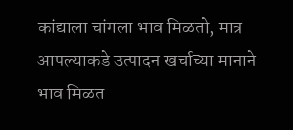कांद्याला चांगला भाव मिळतो, मात्र आपल्याकडे उत्पादन खर्चाच्या मानाने भाव मिळत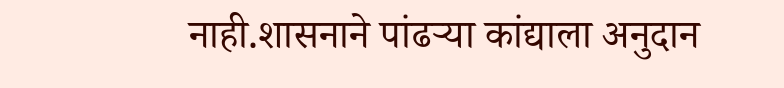नाही.शासनाने पांढऱ्या कांद्याला अनुदान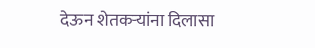देऊन शेतकऱ्यांना दिलासा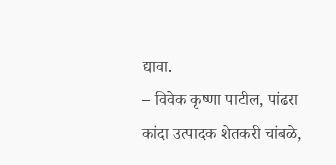द्यावा.
– विवेक कृष्णा पाटील, पांढरा कांदा उत्पादक शेतकरी चांबळे,